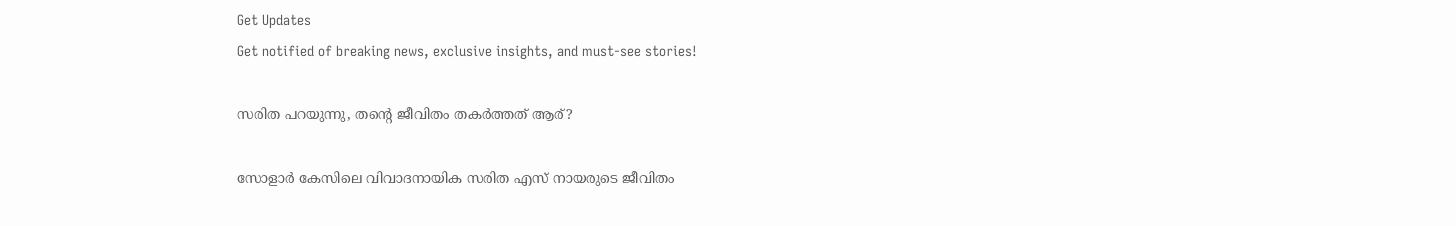Get Updates
Get notified of breaking news, exclusive insights, and must-see stories!

സരിത പറയുന്നു, തന്റെ ജീവിതം തകര്‍ത്തത് ആര്?

സോളാര്‍ കേസിലെ വിവാദനായിക സരിത എസ് നായരുടെ ജീവിതം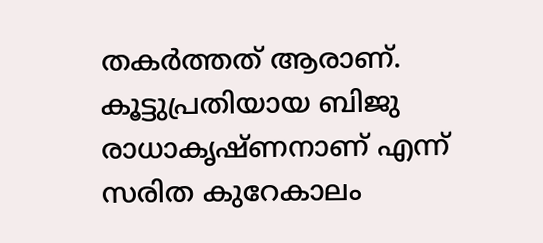തകര്‍ത്തത് ആരാണ്. കൂട്ടുപ്രതിയായ ബിജു രാധാകൃഷ്ണനാണ് എന്ന് സരിത കുറേകാലം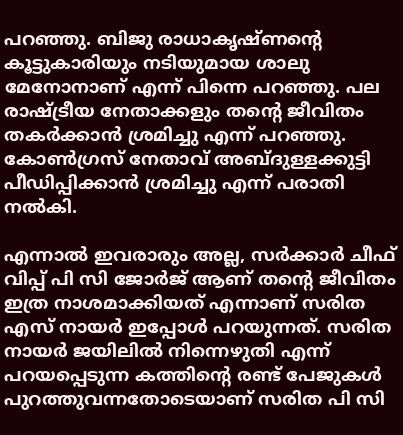പറഞ്ഞു. ബിജു രാധാകൃഷ്ണന്റെ കൂട്ടുകാരിയും നടിയുമായ ശാലു മേനോനാണ് എന്ന് പിന്നെ പറഞ്ഞു. പല രാഷ്ട്രീയ നേതാക്കളും തന്റെ ജീവിതം തകര്‍ക്കാന്‍ ശ്രമിച്ചു എന്ന് പറഞ്ഞു. കോണ്‍ഗ്രസ് നേതാവ് അബ്ദുള്ളക്കുട്ടി പീഡിപ്പിക്കാന്‍ ശ്രമിച്ചു എന്ന് പരാതി നല്‍കി.

എന്നാല്‍ ഇവരാരും അല്ല, സര്‍ക്കാര്‍ ചീഫ് വിപ്പ് പി സി ജോര്‍ജ് ആണ് തന്റെ ജീവിതം ഇത്ര നാശമാക്കിയത് എന്നാണ് സരിത എസ് നായര്‍ ഇപ്പോള്‍ പറയുന്നത്. സരിത നായര്‍ ജയിലില്‍ നിന്നെഴുതി എന്ന് പറയപ്പെടുന്ന കത്തിന്റെ രണ്ട് പേജുകള്‍ പുറത്തുവന്നതോടെയാണ് സരിത പി സി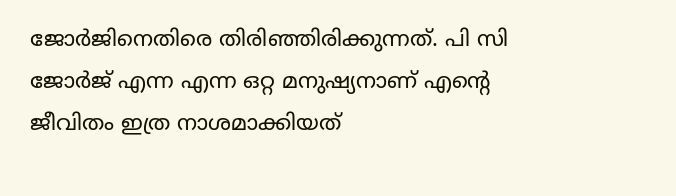ജോര്‍ജിനെതിരെ തിരിഞ്ഞിരിക്കുന്നത്. പി സി ജോര്‍ജ് എന്ന എന്ന ഒറ്റ മനുഷ്യനാണ് എന്റെ ജീവിതം ഇത്ര നാശമാക്കിയത്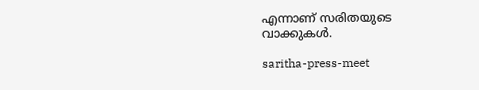എന്നാണ് സരിതയുടെ വാക്കുകള്‍.

saritha-press-meet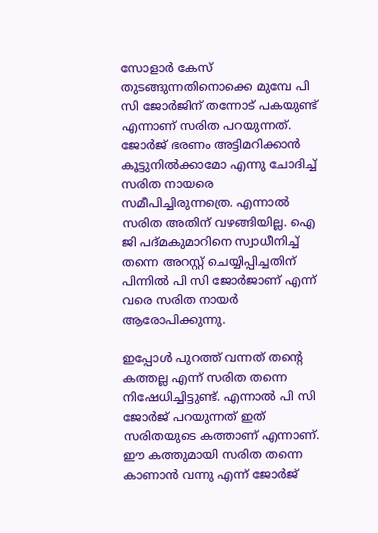സോളാര്‍ കേസ് തുടങ്ങുന്നതിനൊക്കെ മുമ്പേ പി സി ജോര്‍ജിന് തന്നോട് പകയുണ്ട് എന്നാണ് സരിത പറയുന്നത്. ജോര്‍ജ് ഭരണം അട്ടിമറിക്കാന്‍ കൂട്ടുനില്‍ക്കാമോ എന്നു ചോദിച്ച് സരിത നായരെ സമീപിച്ചിരുന്നത്രെ. എന്നാല്‍ സരിത അതിന് വഴങ്ങിയില്ല. ഐ ജി പദ്മകുമാറിനെ സ്വാധീനിച്ച് തന്നെ അറസ്റ്റ് ചെയ്യിപ്പിച്ചതിന് പിന്നില്‍ പി സി ജോര്‍ജാണ് എന്ന് വരെ സരിത നായര്‍ ആരോപിക്കുന്നു.

ഇപ്പോള്‍ പുറത്ത് വന്നത് തന്റെ കത്തല്ല എന്ന് സരിത തന്നെ നിഷേധിച്ചിട്ടുണ്ട്. എന്നാല്‍ പി സി ജോര്‍ജ് പറയുന്നത് ഇത് സരിതയുടെ കത്താണ് എന്നാണ്. ഈ കത്തുമായി സരിത തന്നെ കാണാന്‍ വന്നു എന്ന് ജോര്‍ജ്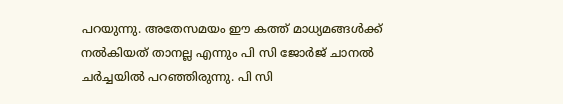പറയുന്നു. അതേസമയം ഈ കത്ത് മാധ്യമങ്ങള്‍ക്ക് നല്‍കിയത് താനല്ല എന്നും പി സി ജോര്‍ജ് ചാനല്‍ ചര്‍ച്ചയില്‍ പറഞ്ഞിരുന്നു. പി സി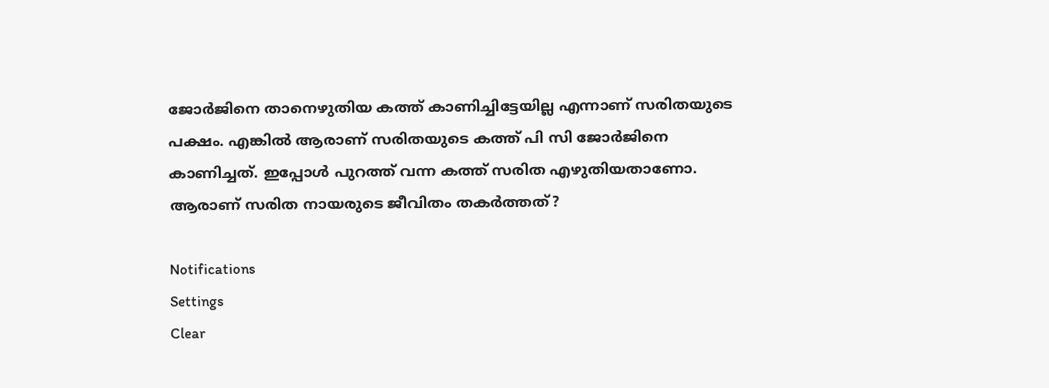ജോര്‍ജിനെ താനെഴുതിയ കത്ത് കാണിച്ചിട്ടേയില്ല എന്നാണ് സരിതയുടെ പക്ഷം. എങ്കില്‍ ആരാണ് സരിതയുടെ കത്ത് പി സി ജോര്‍ജിനെ കാണിച്ചത്. ഇപ്പോള്‍ പുറത്ത് വന്ന കത്ത് സരിത എഴുതിയതാണോ. ആരാണ് സരിത നായരുടെ ജീവിതം തകര്‍ത്തത്?

Notifications
Settings
Clear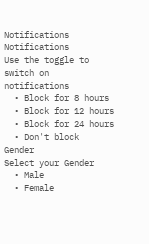Notifications
Notifications
Use the toggle to switch on notifications
  • Block for 8 hours
  • Block for 12 hours
  • Block for 24 hours
  • Don't block
Gender
Select your Gender
  • Male
  • Female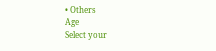• Others
Age
Select your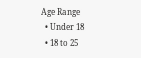Age Range
  • Under 18
  • 18 to 25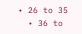• 26 to 35
  • 36 to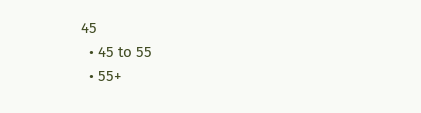45
  • 45 to 55
  • 55+